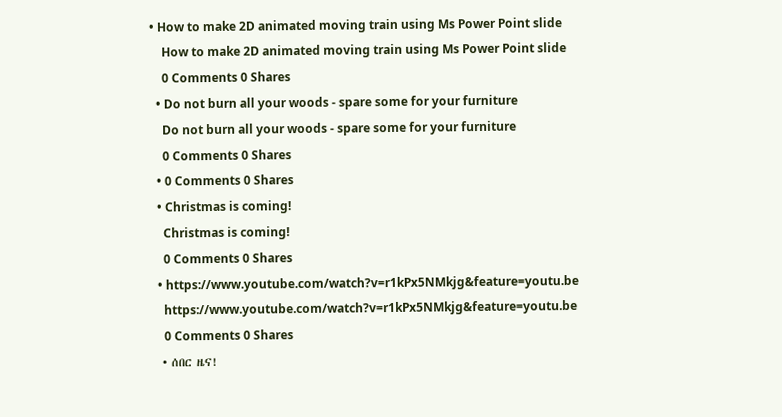• How to make 2D animated moving train using Ms Power Point slide
    How to make 2D animated moving train using Ms Power Point slide
    0 Comments 0 Shares
  • Do not burn all your woods - spare some for your furniture
    Do not burn all your woods - spare some for your furniture
    0 Comments 0 Shares
  • 0 Comments 0 Shares
  • Christmas is coming!
    Christmas is coming!
    0 Comments 0 Shares
  • https://www.youtube.com/watch?v=r1kPx5NMkjg&feature=youtu.be
    https://www.youtube.com/watch?v=r1kPx5NMkjg&feature=youtu.be
    0 Comments 0 Shares
  • ሰበር ዜና!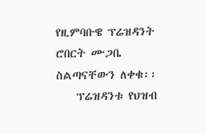የዚምባቡዌ ፕሬዝዳንት ሮበርት ሙጋቤ ስልጣናቸውን ለቀቁ፡፡
    ፕሬዝዳንቱ የህዝብ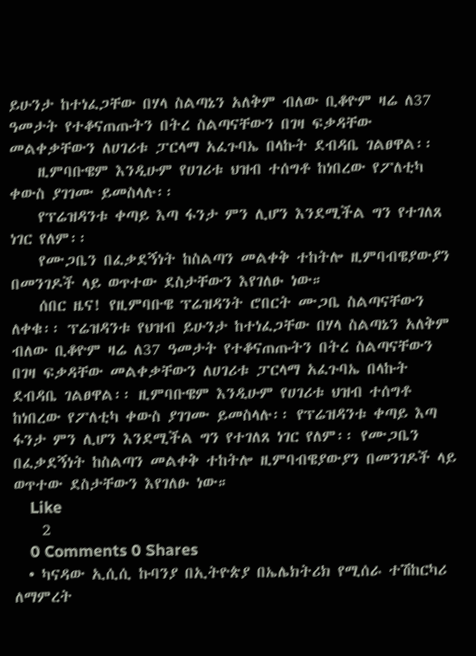ይሁንታ ከተነፈጋቸው በሃላ ስልጣኔን አለቅም ብለው ቢቆዮም ዛሬ ለ37 ዓመታት የተቆናጠጡትን በትረ ስልጣናቸውን በገዛ ፍቃዳቸው መልቀቃቸውን ለሀገሪቱ ፓርላማ አፈጉባኤ በላኩት ደብዳቤ ገልፀዋል፡፡
    ዚምባቡዌም እንዲሁም የሀገሪቱ ህዝብ ተሰግቶ ከነበረው የፖለቲካ ቀውስ ያገገሙ ይመስላሉ፡፡
    የፕሬዝዳንቱ ቀጣይ እጣ ፋንታ ምን ሊሆን እንደሚችል ግን የተገለጸ ነገር የለም፡፡
    የሙጋቤን በፈቃደኝነት ከስልጣን መልቀቅ ተከትሎ ዚምባብዌያውያን በመንገዶች ላይ ወጥተው ደስታቸውን እየገለፁ ነው።
    ሰበር ዜና! የዚምባቡዌ ፕሬዝዳንት ሮበርት ሙጋቤ ስልጣናቸውን ለቀቁ፡፡ ፕሬዝዳንቱ የህዝብ ይሁንታ ከተነፈጋቸው በሃላ ስልጣኔን አለቅም ብለው ቢቆዮም ዛሬ ለ37 ዓመታት የተቆናጠጡትን በትረ ስልጣናቸውን በገዛ ፍቃዳቸው መልቀቃቸውን ለሀገሪቱ ፓርላማ አፈጉባኤ በላኩት ደብዳቤ ገልፀዋል፡፡ ዚምባቡዌም እንዲሁም የሀገሪቱ ህዝብ ተሰግቶ ከነበረው የፖለቲካ ቀውስ ያገገሙ ይመስላሉ፡፡ የፕሬዝዳንቱ ቀጣይ እጣ ፋንታ ምን ሊሆን እንደሚችል ግን የተገለጸ ነገር የለም፡፡ የሙጋቤን በፈቃደኝነት ከስልጣን መልቀቅ ተከትሎ ዚምባብዌያውያን በመንገዶች ላይ ወጥተው ደስታቸውን እየገለፁ ነው።
    Like
    2
    0 Comments 0 Shares
  • ካናዳው ኢሲሲ ኩባንያ በኢትዮጵያ በኤሌክትሪክ የሚሰራ ተሽከርካሪ ለማምረት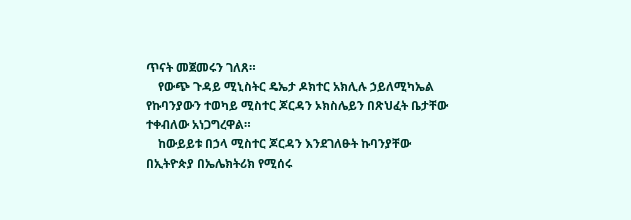ጥናት መጀመሩን ገለጸ።
    የውጭ ጉዳይ ሚኒስትር ዴኤታ ዶክተር አክሊሉ ኃይለሚካኤል የኩባንያውን ተወካይ ሚስተር ጆርዳን ኦክስሌይን በጽህፈት ቤታቸው ተቀብለው አነጋግረዋል።
    ከውይይቱ በኃላ ሚስተር ጆርዳን እንደገለፁት ኩባንያቸው በኢትዮጵያ በኤሌክትሪክ የሚሰሩ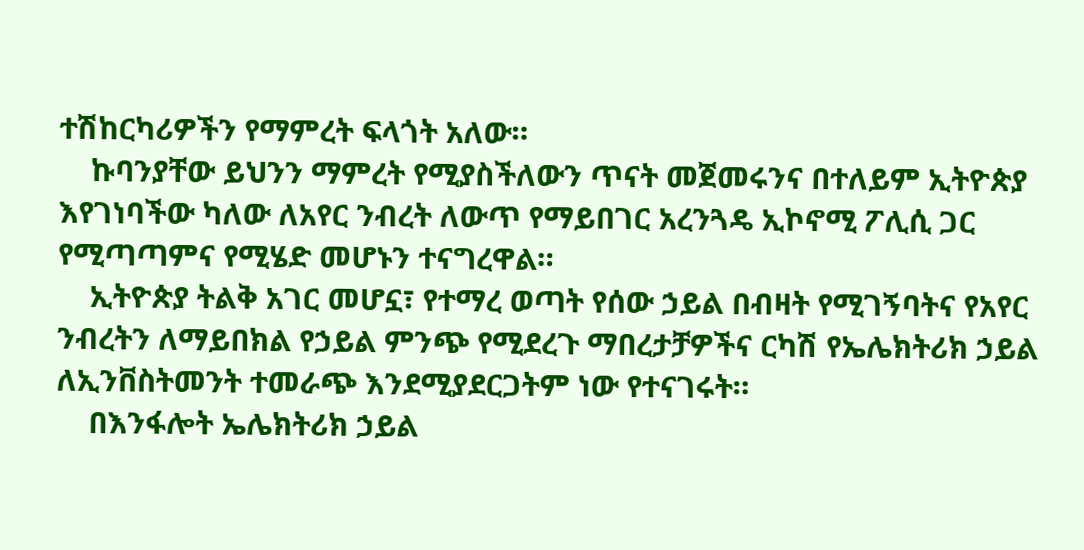ተሽከርካሪዎችን የማምረት ፍላጎት አለው።
    ኩባንያቸው ይህንን ማምረት የሚያስችለውን ጥናት መጀመሩንና በተለይም ኢትዮጵያ እየገነባችው ካለው ለአየር ንብረት ለውጥ የማይበገር አረንጓዴ ኢኮኖሚ ፖሊሲ ጋር የሚጣጣምና የሚሄድ መሆኑን ተናግረዋል።
    ኢትዮጵያ ትልቅ አገር መሆኗ፣ የተማረ ወጣት የሰው ኃይል በብዛት የሚገኝባትና የአየር ንብረትን ለማይበክል የኃይል ምንጭ የሚደረጉ ማበረታቻዎችና ርካሽ የኤሌክትሪክ ኃይል ለኢንቨስትመንት ተመራጭ እንደሚያደርጋትም ነው የተናገሩት።
    በእንፋሎት ኤሌክትሪክ ኃይል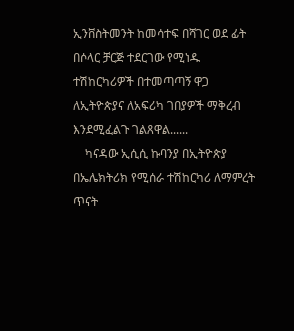ኢንቨስትመንት ከመሳተፍ በሻገር ወደ ፊት በሶላር ቻርጅ ተደርገው የሚነዱ ተሽከርካሪዎች በተመጣጣኝ ዋጋ ለኢትዮጵያና ለአፍሪካ ገበያዎች ማቅረብ እንደሚፈልጉ ገልጸዋል......
    ካናዳው ኢሲሲ ኩባንያ በኢትዮጵያ በኤሌክትሪክ የሚሰራ ተሽከርካሪ ለማምረት ጥናት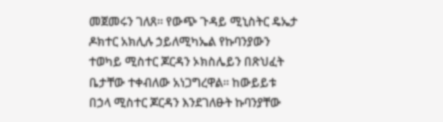መጀመሩን ገለጸ። የውጭ ጉዳይ ሚኒስትር ዴኤታ ዶክተር አክሊሉ ኃይለሚካኤል የኩባንያውን ተወካይ ሚስተር ጆርዳን ኦክስሌይን በጽህፈት ቤታቸው ተቀብለው አነጋግረዋል። ከውይይቱ በኃላ ሚስተር ጆርዳን እንደገለፁት ኩባንያቸው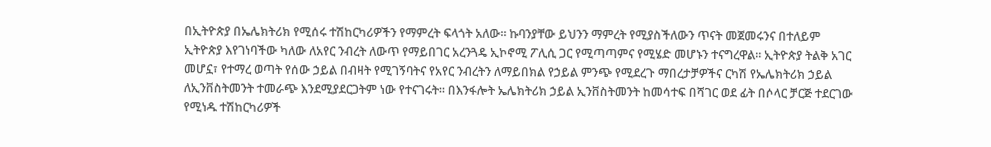በኢትዮጵያ በኤሌክትሪክ የሚሰሩ ተሽከርካሪዎችን የማምረት ፍላጎት አለው። ኩባንያቸው ይህንን ማምረት የሚያስችለውን ጥናት መጀመሩንና በተለይም ኢትዮጵያ እየገነባችው ካለው ለአየር ንብረት ለውጥ የማይበገር አረንጓዴ ኢኮኖሚ ፖሊሲ ጋር የሚጣጣምና የሚሄድ መሆኑን ተናግረዋል። ኢትዮጵያ ትልቅ አገር መሆኗ፣ የተማረ ወጣት የሰው ኃይል በብዛት የሚገኝባትና የአየር ንብረትን ለማይበክል የኃይል ምንጭ የሚደረጉ ማበረታቻዎችና ርካሽ የኤሌክትሪክ ኃይል ለኢንቨስትመንት ተመራጭ እንደሚያደርጋትም ነው የተናገሩት። በእንፋሎት ኤሌክትሪክ ኃይል ኢንቨስትመንት ከመሳተፍ በሻገር ወደ ፊት በሶላር ቻርጅ ተደርገው የሚነዱ ተሽከርካሪዎች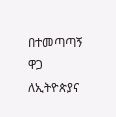በተመጣጣኝ ዋጋ ለኢትዮጵያና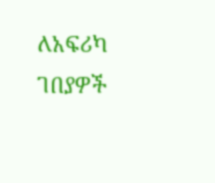ለአፍሪካ ገበያዎች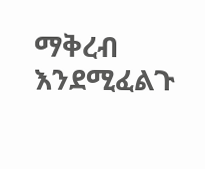ማቅረብ እንደሚፈልጉ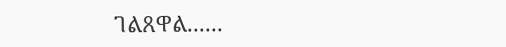ገልጸዋል......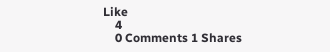Like
    4
    0 Comments 1 Shares